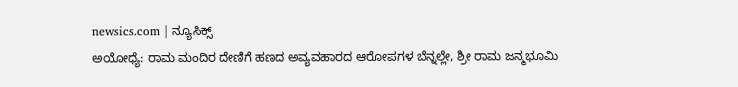newsics.com | ನ್ಯೂಸಿಕ್ಸ್
ಅಯೋಧ್ಯೆ: ರಾಮ ಮಂದಿರ ದೇಣಿಗೆ ಹಣದ ಅವ್ಯವಹಾರದ ಆರೋಪಗಳ ಬೆನ್ನಲ್ಲೇ, ಶ್ರೀ ರಾಮ ಜನ್ಮಭೂಮಿ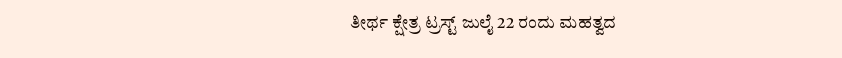ತೀರ್ಥ ಕ್ಷೇತ್ರ ಟ್ರಸ್ಟ್ ಜುಲೈ 22 ರಂದು ಮಹತ್ವದ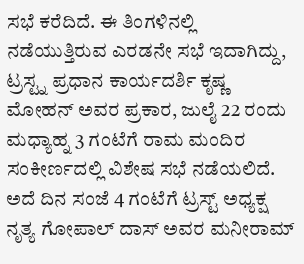ಸಭೆ ಕರೆದಿದೆ. ಈ ತಿಂಗಳಿನಲ್ಲಿ ನಡೆಯುತ್ತಿರುವ ಎರಡನೇ ಸಭೆ ಇದಾಗಿದ್ದು, ಟ್ರಸ್ಟ್ನ ಪ್ರಧಾನ ಕಾರ್ಯದರ್ಶಿ ಕೃಷ್ಣ ಮೋಹನ್ ಅವರ ಪ್ರಕಾರ, ಜುಲೈ 22 ರಂದು ಮಧ್ಯಾಹ್ನ 3 ಗಂಟೆಗೆ ರಾಮ ಮಂದಿರ ಸಂಕೀರ್ಣದಲ್ಲಿ ವಿಶೇಷ ಸಭೆ ನಡೆಯಲಿದೆ.
ಅದೆ ದಿನ ಸಂಜೆ 4 ಗಂಟೆಗೆ ಟ್ರಸ್ಟ್ ಅಧ್ಯಕ್ಷ ನೃತ್ಯ ಗೋಪಾಲ್ ದಾಸ್ ಅವರ ಮನೀರಾಮ್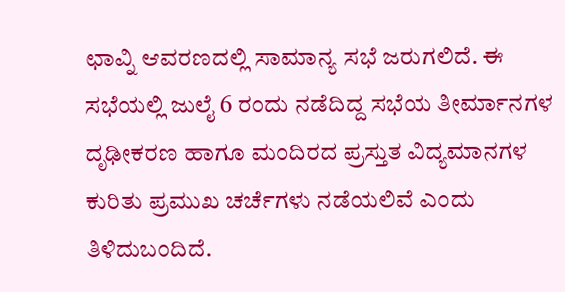ಛಾವ್ನಿ ಆವರಣದಲ್ಲಿ ಸಾಮಾನ್ಯ ಸಭೆ ಜರುಗಲಿದೆ. ಈ ಸಭೆಯಲ್ಲಿ ಜುಲೈ 6 ರಂದು ನಡೆದಿದ್ದ ಸಭೆಯ ತೀರ್ಮಾನಗಳ ದೃಢೀಕರಣ ಹಾಗೂ ಮಂದಿರದ ಪ್ರಸ್ತುತ ವಿದ್ಯಮಾನಗಳ ಕುರಿತು ಪ್ರಮುಖ ಚರ್ಚೆಗಳು ನಡೆಯಲಿವೆ ಎಂದು ತಿಳಿದುಬಂದಿದೆ.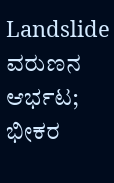Landslide ವರುಣನ ಆರ್ಭಟ; ಭೀಕರ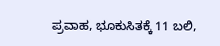ಪ್ರವಾಹ, ಭೂಕುಸಿತಕ್ಕೆ 11 ಬಲಿ,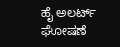ಹೈ ಅಲರ್ಟ್ ಘೋಷಣೆ